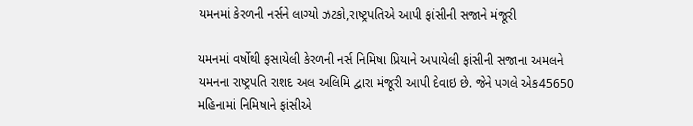યમનમાં કેરળની નર્સને લાગ્યો ઝટકો,રાષ્ટ્રપતિએ આપી ફાંસીની સજાને મંજૂરી

યમનમાં વર્ષોથી ફસાયેલી કેરળની નર્સ નિમિષા પ્રિયાને અપાયેલી ફાંસીની સજાના અમલને યમનના રાષ્ટ્રપતિ રાશદ અલ અલિમિ દ્વારા મંજૂરી આપી દેવાઇ છે. જેને પગલે એક45650 મહિનામાં નિમિષાને ફાંસીએ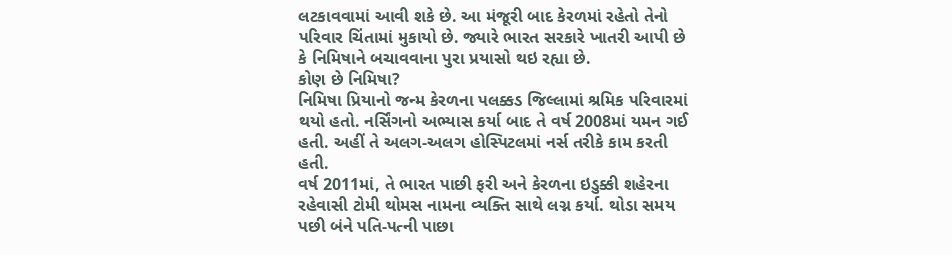લટકાવવામાં આવી શકે છે. આ મંજૂરી બાદ કેરળમાં રહેતો તેનો પરિવાર ચિંતામાં મુકાયો છે. જ્યારે ભારત સરકારે ખાતરી આપી છે કે નિમિષાને બચાવવાના પુરા પ્રયાસો થઇ રહ્યા છે.
કોણ છે નિમિષા?
નિમિષા પ્રિયાનો જન્મ કેરળના પલક્કડ જિલ્લામાં શ્રમિક પરિવારમાં થયો હતો. નર્સિંગનો અભ્યાસ કર્યા બાદ તે વર્ષ 2008માં યમન ગઈ હતી. અહીં તે અલગ-અલગ હોસ્પિટલમાં નર્સ તરીકે કામ કરતી હતી.
વર્ષ 2011માં, તે ભારત પાછી ફરી અને કેરળના ઇડુક્કી શહેરના રહેવાસી ટોમી થોમસ નામના વ્યક્તિ સાથે લગ્ન કર્યા. થોડા સમય પછી બંને પતિ-પત્ની પાછા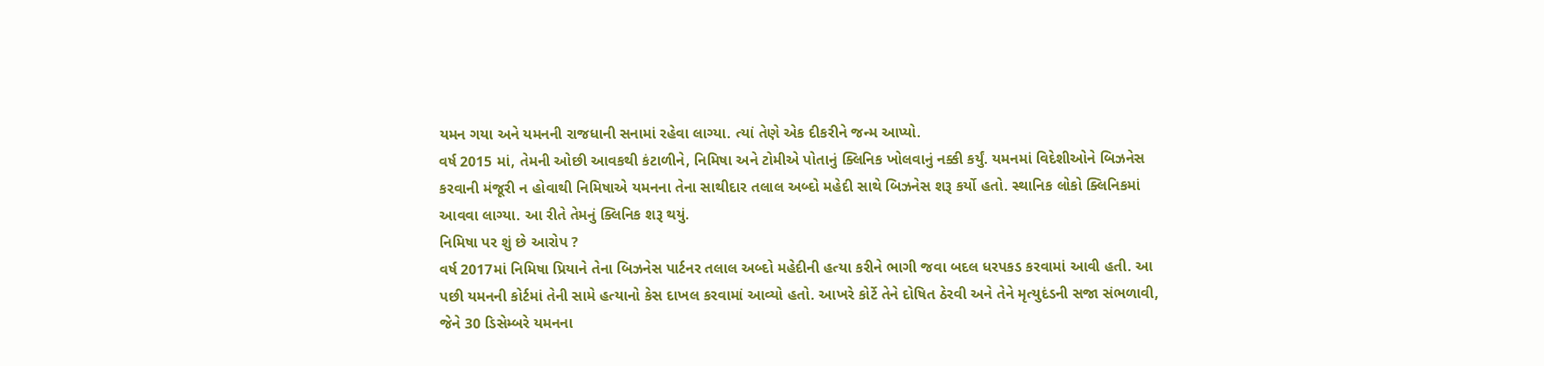યમન ગયા અને યમનની રાજધાની સનામાં રહેવા લાગ્યા. ત્યાં તેણે એક દીકરીને જન્મ આપ્યો.
વર્ષ 2015 માં, તેમની ઓછી આવકથી કંટાળીને, નિમિષા અને ટોમીએ પોતાનું ક્લિનિક ખોલવાનું નક્કી કર્યું. યમનમાં વિદેશીઓને બિઝનેસ કરવાની મંજૂરી ન હોવાથી નિમિષાએ યમનના તેના સાથીદાર તલાલ અબ્દો મહેદી સાથે બિઝનેસ શરૂ કર્યો હતો. સ્થાનિક લોકો ક્લિનિકમાં આવવા લાગ્યા. આ રીતે તેમનું ક્લિનિક શરૂ થયું.
નિમિષા પર શું છે આરોપ ?
વર્ષ 2017માં નિમિષા પ્રિયાને તેના બિઝનેસ પાર્ટનર તલાલ અબ્દો મહેદીની હત્યા કરીને ભાગી જવા બદલ ધરપકડ કરવામાં આવી હતી. આ પછી યમનની કોર્ટમાં તેની સામે હત્યાનો કેસ દાખલ કરવામાં આવ્યો હતો. આખરે કોર્ટે તેને દોષિત ઠેરવી અને તેને મૃત્યુદંડની સજા સંભળાવી, જેને 30 ડિસેમ્બરે યમનના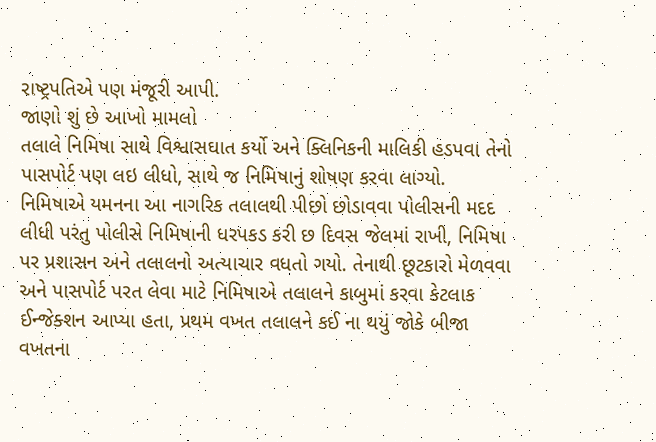રાષ્ટ્રપતિએ પણ મંજૂરી આપી.
જાણો શું છે આખો મામલો
તલાલે નિમિષા સાથે વિશ્વાસઘાત કર્યો અને ક્લિનિકની માલિકી હડપવા તેનો પાસપોર્ટ પણ લઇ લીધો, સાથે જ નિમિષાનું શોષણ કરવા લાગ્યો. નિમિષાએ યમનના આ નાગરિક તલાલથી પીછો છોડાવવા પોલીસની મદદ લીધી પરંતુ પોલીસે નિમિષાની ધરપકડ કરી છ દિવસ જેલમાં રાખી, નિમિષા પર પ્રશાસન અને તલાલનો અત્યાચાર વધતો ગયો. તેનાથી છૂટકારો મેળવવા અને પાસપોર્ટ પરત લેવા માટે નિમિષાએ તલાલને કાબુમાં કરવા કેટલાક ઈન્જેક્શન આપ્યા હતા, પ્રથમ વખત તલાલને કઈ ના થયું જોકે બીજા વખતના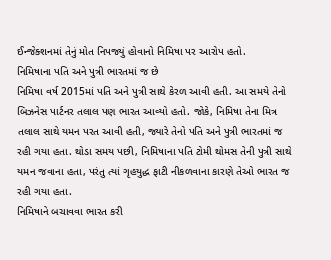ઈન્જેક્શનમાં તેનું મોત નિપજ્યું હોવાનો નિમિષા પર આરોપ હતો.
નિમિષાના પતિ અને પુત્રી ભારતમાં જ છે
નિમિષા વર્ષ 2015માં પતિ અને પુત્રી સાથે કેરળ આવી હતી. આ સમયે તેનો બિઝનેસ પાર્ટનર તલાલ પણ ભારત આવ્યો હતો. જોકે, નિમિષા તેના મિત્ર તલાલ સાથે યમન પરત આવી હતી, જ્યારે તેનો પતિ અને પુત્રી ભારતમાં જ રહી ગયા હતા. થોડા સમય પછી, નિમિષાના પતિ ટોમી થોમસ તેની પુત્રી સાથે યમન જવાના હતા, પરંતુ ત્યાં ગૃહયુદ્ધ ફાટી નીકળવાના કારણે તેઓ ભારત જ રહી ગયા હતા.
નિમિષાને બચાવવા ભારત કરી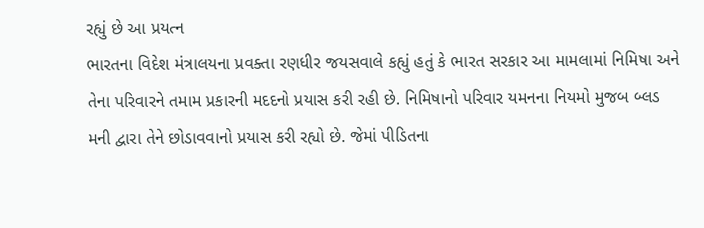રહ્યું છે આ પ્રયત્ન
ભારતના વિદેશ મંત્રાલયના પ્રવક્તા રણધીર જયસવાલે કહ્યું હતું કે ભારત સરકાર આ મામલામાં નિમિષા અને તેના પરિવારને તમામ પ્રકારની મદદનો પ્રયાસ કરી રહી છે. નિમિષાનો પરિવાર યમનના નિયમો મુજબ બ્લડ મની દ્વારા તેને છોડાવવાનો પ્રયાસ કરી રહ્યો છે. જેમાં પીડિતના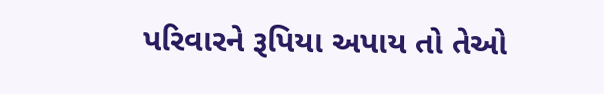પરિવારને રૂપિયા અપાય તો તેઓ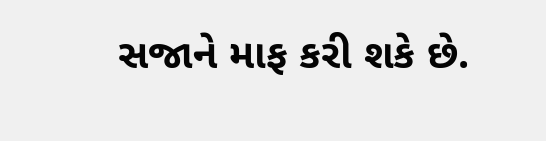સજાને માફ કરી શકે છે.